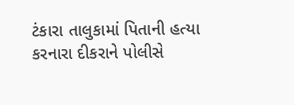ટંકારા તાલુકામાં પિતાની હત્યા કરનારા દીકરાને પોલીસે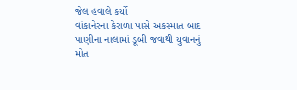જેલ હવાલે કર્યો
વાંકાનેરના કેરાળા પાસે અકસ્માત બાદ પાણીના નાલામાં ડૂબી જવાથી યુવાનનું મોત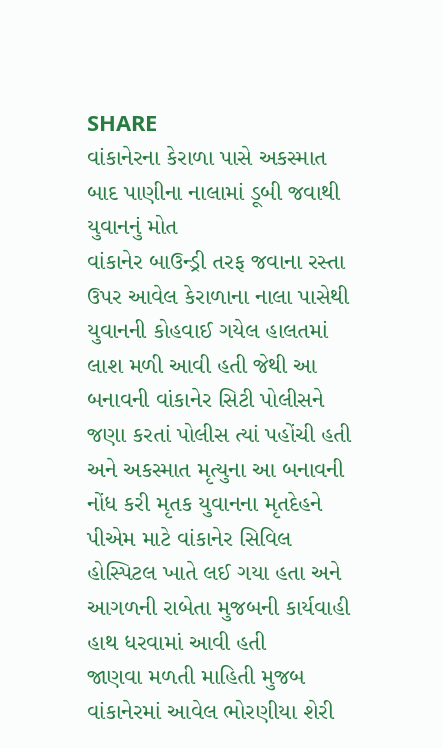SHARE
વાંકાનેરના કેરાળા પાસે અકસ્માત બાદ પાણીના નાલામાં ડૂબી જવાથી યુવાનનું મોત
વાંકાનેર બાઉન્ડ્રી તરફ જવાના રસ્તા ઉપર આવેલ કેરાળાના નાલા પાસેથી યુવાનની કોહવાઈ ગયેલ હાલતમાં લાશ મળી આવી હતી જેથી આ બનાવની વાંકાનેર સિટી પોલીસને જણા કરતાં પોલીસ ત્યાં પહોંચી હતી અને અકસ્માત મૃત્યુના આ બનાવની નોંધ કરી મૃતક યુવાનના મૃતદેહને પીએમ માટે વાંકાનેર સિવિલ હોસ્પિટલ ખાતે લઈ ગયા હતા અને આગળની રાબેતા મુજબની કાર્યવાહી હાથ ધરવામાં આવી હતી
જાણવા મળતી માહિતી મુજબ વાંકાનેરમાં આવેલ ભોરણીયા શેરી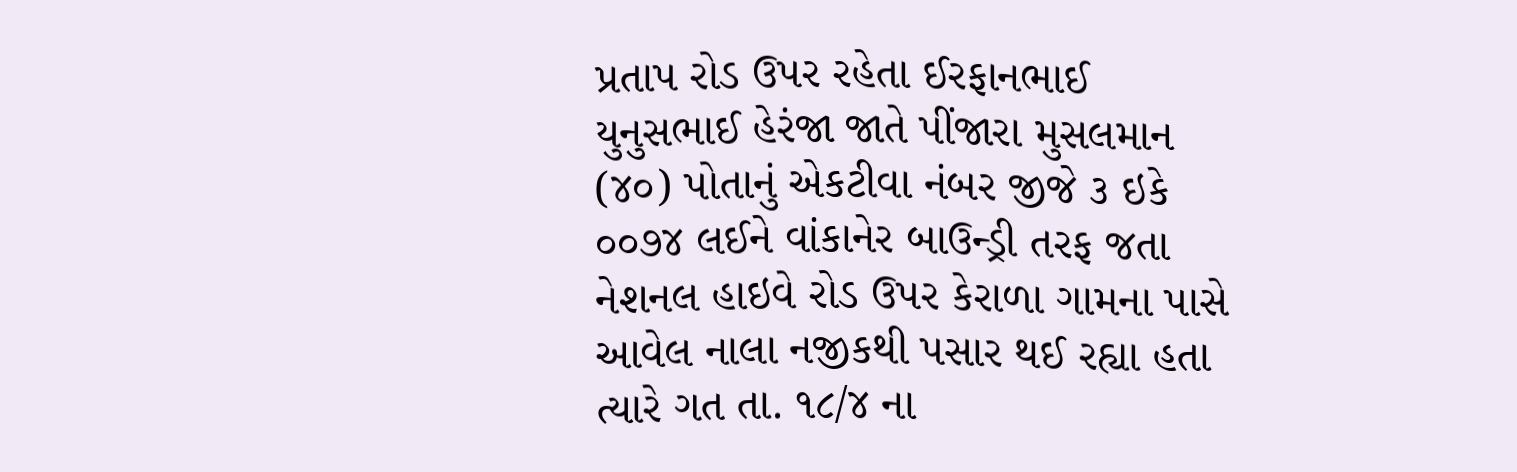પ્રતાપ રોડ ઉપર રહેતા ઈરફાનભાઈ યુનુસભાઈ હેરંજા જાતે પીંજારા મુસલમાન (૪૦) પોતાનું એકટીવા નંબર જીજે ૩ ઇકે ૦૦૭૪ લઈને વાંકાનેર બાઉન્ડ્રી તરફ જતા નેશનલ હાઇવે રોડ ઉપર કેરાળા ગામના પાસે આવેલ નાલા નજીકથી પસાર થઈ રહ્યા હતા ત્યારે ગત તા. ૧૮/૪ ના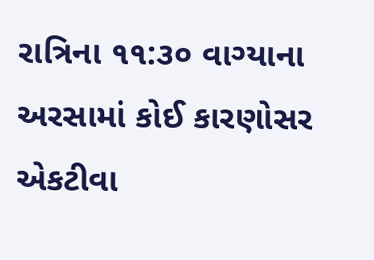રાત્રિના ૧૧:૩૦ વાગ્યાના અરસામાં કોઈ કારણોસર એકટીવા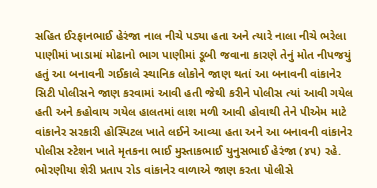સહિત ઈરફાનભાઈ હેરંજા નાલ નીચે પડ્યા હતા અને ત્યારે નાલા નીચે ભરેલા પાણીમાં ખાડામાં મોઢાનો ભાગ પાણીમાં ડૂબી જવાના કારણે તેનું મોત નીપજયું હતું આ બનાવની ગઈકાલે સ્થાનિક લોકોને જાણ થતાં આ બનાવની વાંકાનેર સિટી પોલીસને જાણ કરવામાં આવી હતી જેથી કરીને પોલીસ ત્યાં આવી ગયેલ હતી અને કહોવાય ગયેલ હાલતમાં લાશ મળી આવી હોવાથી તેને પીએમ માટે વાંકાનેર સરકારી હોસ્પિટલ ખાતે લઈને આવ્યા હતા અને આ બનાવની વાંકાનેર પોલીસ સ્ટેશન ખાતે મૃતકના ભાઈ મુસ્તાકભાઈ યુનુસભાઈ હેરંજા (૪૫) રહે. ભોરણીયા શેરી પ્રતાપ રોડ વાંકાનેર વાળાએ જાણ કરતા પોલીસે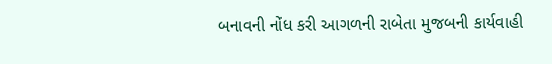બનાવની નોંધ કરી આગળની રાબેતા મુજબની કાર્યવાહી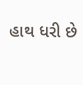હાથ ધરી છે